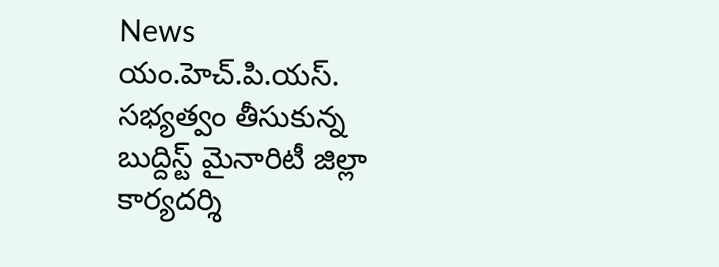News
యం.హెచ్.పి.యస్. సభ్యత్వం తీసుకున్న బుద్దిస్ట్ మైనారిటీ జిల్లా కార్యదర్శి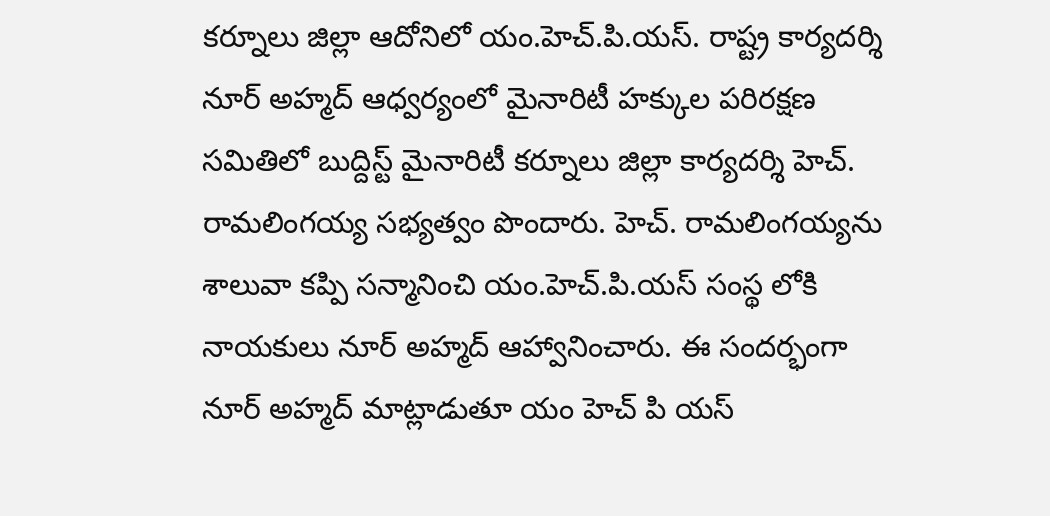కర్నూలు జిల్లా ఆదోనిలో యం.హెచ్.పి.యస్. రాష్ట్ర కార్యదర్శి నూర్ అహ్మద్ ఆధ్వర్యంలో మైనారిటీ హక్కుల పరిరక్షణ సమితిలో బుద్దిస్ట్ మైనారిటీ కర్నూలు జిల్లా కార్యదర్శి హెచ్. రామలింగయ్య సభ్యత్వం పొందారు. హెచ్. రామలింగయ్యను శాలువా కప్పి సన్మానించి యం.హెచ్.పి.యస్ సంస్థ లోకి నాయకులు నూర్ అహ్మద్ ఆహ్వానించారు. ఈ సందర్భంగా నూర్ అహ్మద్ మాట్లాడుతూ యం హెచ్ పి యస్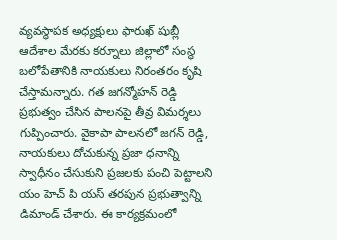వ్యవస్థాపక అధ్యక్షులు ఫారుఖ్ షుబ్లీ ఆదేశాల మేరకు కర్నూలు జిల్లాలో సంస్థ బలోపేతానికి నాయకులు నిరంతరం కృషి చేస్తామన్నారు. గత జగన్మోహన్ రెడ్డి ప్రభుత్వం చేసిన పాలనపై తీవ్ర విమర్శలు గుప్పించారు. వైకాపా పాలనలో జగన్ రెడ్డి, నాయకులు దోచుకున్న ప్రజా ధనాన్ని స్వాధీనం చేసుకుని ప్రజలకు పంచి పెట్టాలని యం హెచ్ పి యస్ తరపున ప్రభుత్వాన్ని డిమాండ్ చేశారు. ఈ కార్యక్రమంలో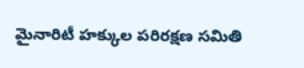మైనారిటీ హక్కుల పరిరక్షణ సమితి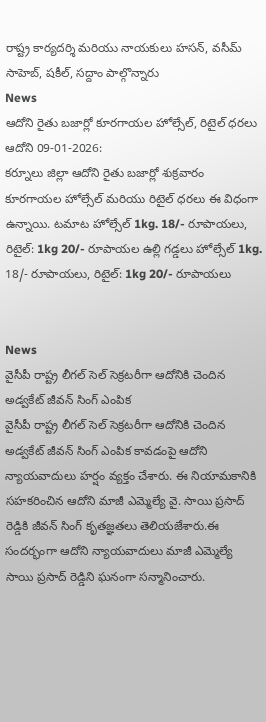రాష్ట్ర కార్యదర్శి మరియు నాయకులు హసన్, వసీమ్ సాహెబ్, షకీల్, సద్దాం పాల్గొన్నారు
News
ఆదోని రైతు బజార్లో కూరగాయల హోల్సేల్, రిటైల్ ధరలు
ఆదోని 09-01-2026:
కర్నూలు జిల్లా ఆదోని రైతు బజార్లో శుక్రవారం కూరగాయల హోల్సేల్ మరియు రిటైల్ ధరలు ఈ విధంగా ఉన్నాయి. టమాట హోల్సేల్ 1kg. 18/- రూపాయలు, రిటైల్: 1kg 20/- రూపాయల ఉల్లి గడ్డలు హోల్సేల్ 1kg. 18/- రూపాయలు, రిటైల్: 1kg 20/- రూపాయలు


News
వైసీపీ రాష్ట్ర లీగల్ సెల్ సెక్రటరీగా ఆదోనికి చెందిన అడ్వకేట్ జీవన్ సింగ్ ఎంపిక
వైసీపీ రాష్ట్ర లీగల్ సెల్ సెక్రటరీగా ఆదోనికి చెందిన అడ్వకేట్ జీవన్ సింగ్ ఎంపిక కావడంపై ఆదోని న్యాయవాదులు హర్షం వ్యక్తం చేశారు. ఈ నియామకానికి సహకరించిన ఆదోని మాజీ ఎమ్మెల్యే వై. సాయి ప్రసాద్ రెడ్డికి జీవన్ సింగ్ కృతజ్ఞతలు తెలియజేశారు.ఈ సందర్భంగా ఆదోని న్యాయవాదులు మాజీ ఎమ్మెల్యే సాయి ప్రసాద్ రెడ్డిని ఘనంగా సన్మానించారు.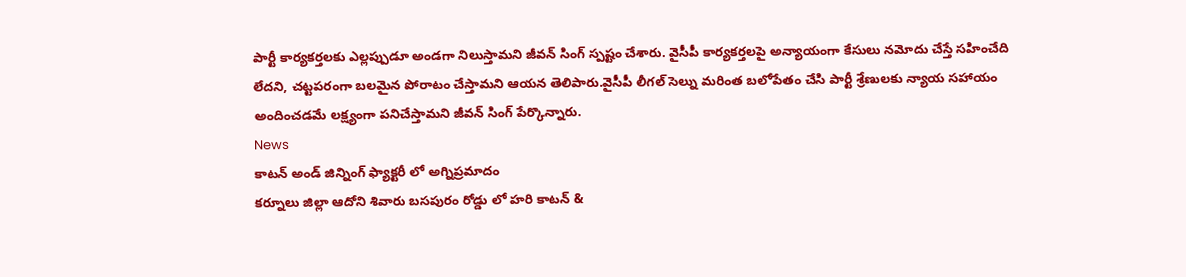పార్టీ కార్యకర్తలకు ఎల్లప్పుడూ అండగా నిలుస్తామని జీవన్ సింగ్ స్పష్టం చేశారు. వైసీపీ కార్యకర్తలపై అన్యాయంగా కేసులు నమోదు చేస్తే సహించేది లేదని, చట్టపరంగా బలమైన పోరాటం చేస్తామని ఆయన తెలిపారు.వైసీపీ లీగల్ సెల్ను మరింత బలోపేతం చేసి పార్టీ శ్రేణులకు న్యాయ సహాయం అందించడమే లక్ష్యంగా పనిచేస్తామని జీవన్ సింగ్ పేర్కొన్నారు.
News
కాటన్ అండ్ జిన్నింగ్ ఫ్యాక్టరీ లో అగ్నిప్రమాదం
కర్నూలు జిల్లా ఆదోని శివారు బసపురం రోడ్డు లో హరి కాటన్ &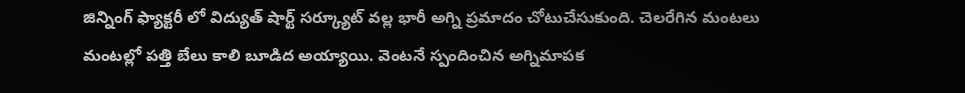జిన్నింగ్ ఫ్యాక్టరీ లో విద్యుత్ షార్ట్ సర్క్యూట్ వల్ల భారీ అగ్ని ప్రమాదం చోటుచేసుకుంది. చెలరేగిన మంటలు మంటల్లో పత్తి బేలు కాలి బూడిద అయ్యాయి. వెంటనే స్పందించిన అగ్నిమాపక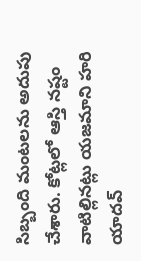సిబ్బంది మంటలను అదుపు చేశారు. కోట్లలో ఆస్తి నష్టం వాటిల్లినట్లు యజమాని హరి యాదవ్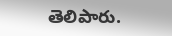తెలిపారు.